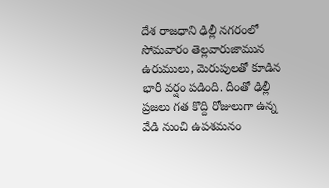దేశ రాజధాని ఢిల్లీ నగరంలో సోమవారం తెల్లవారుజామున ఉరుములు, మెరుపులతో కూడిన భారీ వర్షం పడింది. దీంతో ఢిల్లీ ప్రజలు గత కొద్ది రోజులుగా ఉన్న వేడి నుంచి ఉపశమనం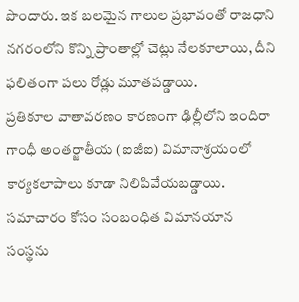పొందారు. ఇక బలమైన గాలుల ప్రభావంతో రాజధాని నగరంలోని కొన్ని ప్రాంతాల్లో చెట్లు నేలకూలాయి, దీని ఫలితంగా పలు రోడ్లు మూతపడ్డాయి.
ప్రతికూల వాతావరణం కారణంగా ఢిల్లీలోని ఇందిరా గాంధీ అంతర్జాతీయ (ఐజీఐ) విమానాశ్రయంలో కార్యకలాపాలు కూడా నిలిపివేయబడ్డాయి. సమాచారం కోసం సంబంధిత విమానయాన సంస్థను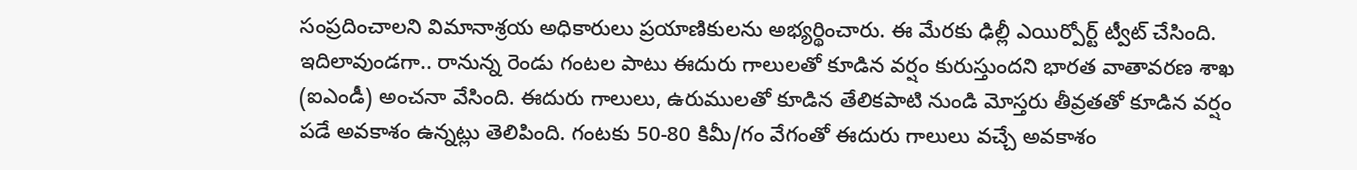సంప్రదించాలని విమానాశ్రయ అధికారులు ప్రయాణికులను అభ్యర్థించారు. ఈ మేరకు ఢిల్లీ ఎయిర్పోర్ట్ ట్వీట్ చేసింది.
ఇదిలావుండగా.. రానున్న రెండు గంటల పాటు ఈదురు గాలులతో కూడిన వర్షం కురుస్తుందని భారత వాతావరణ శాఖ (ఐఎండీ) అంచనా వేసింది. ఈదురు గాలులు, ఉరుములతో కూడిన తేలికపాటి నుండి మోస్తరు తీవ్రతతో కూడిన వర్షం పడే అవకాశం ఉన్నట్లు తెలిపింది. గంటకు 50-80 కిమీ/గం వేగంతో ఈదురు గాలులు వచ్చే అవకాశం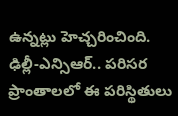ఉన్నట్లు హెచ్చరించింది. ఢిల్లీ-ఎన్సిఆర్.. పరిసర ప్రాంతాలలో ఈ పరిస్థితులు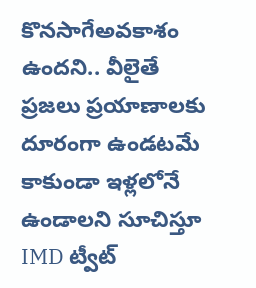కొనసాగేఅవకాశం ఉందని.. వీలైతే ప్రజలు ప్రయాణాలకు దూరంగా ఉండటమే కాకుండా ఇళ్లలోనే ఉండాలని సూచిస్తూ IMD ట్వీట్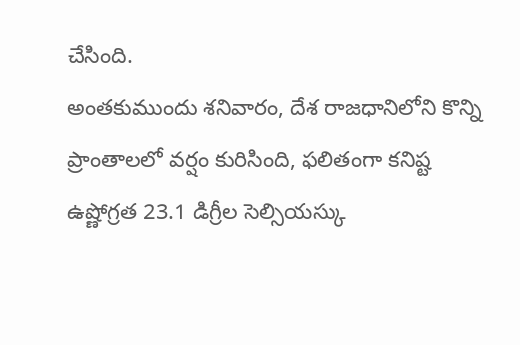చేసింది.
అంతకుముందు శనివారం, దేశ రాజధానిలోని కొన్ని ప్రాంతాలలో వర్షం కురిసింది, ఫలితంగా కనిష్ట ఉష్ణోగ్రత 23.1 డిగ్రీల సెల్సియస్కు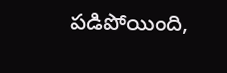పడిపోయింది,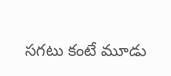సగటు కంటే మూడు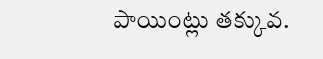పాయింట్లు తక్కువ.